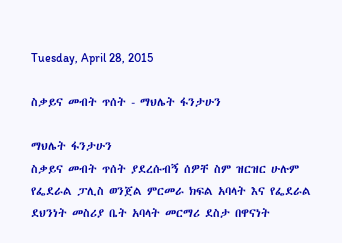Tuesday, April 28, 2015

ስቃይና መብት ጥሰት - ማህሌት ፋንታሁን

ማህሌት ፋንታሁን
ስቃይና መብት ጥሰት ያደረሱብኝ ሰዎቸ ስም ዝርዝር ሁሉም የፌደራል ፓሊስ ወንጀል ምርመራ ክፍል አባላት እና የፌደራል ደህንነት መስሪያ ቤት አባላት መርማሪ ደስታ በዋናነት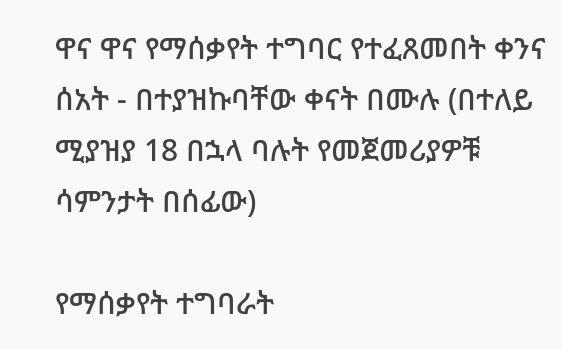ዋና ዋና የማሰቃየት ተግባር የተፈጸመበት ቀንና ሰአት - በተያዝኩባቸው ቀናት በሙሉ (በተለይ ሚያዝያ 18 በኋላ ባሉት የመጀመሪያዎቹ ሳምንታት በሰፊው)

የማሰቃየት ተግባራት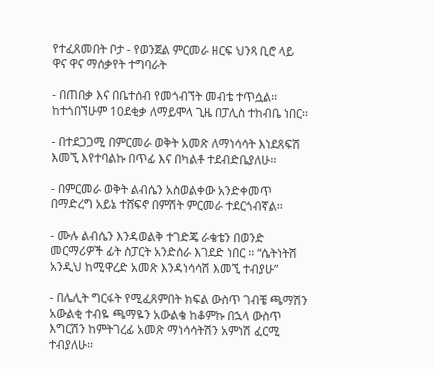የተፈጸመበት ቦታ - የወንጀል ምርመራ ዘርፍ ህንጻ ቢሮ ላይ
ዋና ዋና ማሰቃየት ተግባራት

- በጠበቃ እና በቤተሰብ የመጎብኘት መብቴ ተጥሷል፡፡ ከተጎበኘሁም 10ደቂቃ ለማይሞላ ጊዜ በፓሊስ ተከብቤ ነበር፡፡

- በተደጋጋሚ በምርመራ ወቅት አመጽ ለማነሳሳት እነደጸፍሽ እመኚ እየተባልኩ በጥፊ እና በካልቶ ተደብድቤያለሁ፡፡

- በምርመራ ወቅት ልብሴን አስወልቀው አንድቀመጥ በማድረግ አይኔ ተሸፍኖ በምሽት ምርመራ ተደርጎብኛል፡፡

- ሙሉ ልብሴን እንዳወልቅ ተገድጄ ራቄቴን በወንድ መርማሪዎች ፊት ስፓርት አንድሰራ እገደድ ነበር ፡፡ “ሴትነትሽ አንዲህ ከሚዋረድ አመጽ እንዳነሳሳሽ እመኚ ተብያሁ”

- በሌሊት ግርፋት የሚፈጸምበት ክፍል ውስጥ ገብቼ ጫማሽን አውልቂ ተብዬ ጫማዬን አውልቄ ከቆምኩ በኋላ ውስጥ እግርሽን ከምትገረፊ አመጽ ማነሳሳትሽን አምነሽ ፈርሚ ተብያለሁ፡፡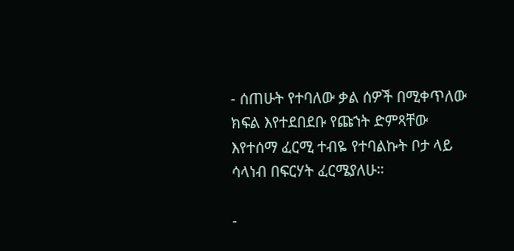- ሰጠሁት የተባለው ቃል ሰዎች በሚቀጥለው ክፍል እየተደበደቡ የጩኀት ድምጻቸው እየተሰማ ፈርሚ ተብዬ የተባልኩት ቦታ ላይ ሳላነብ በፍርሃት ፈርሜያለሁ።

-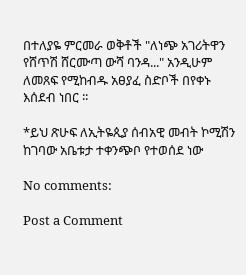በተለያዬ ምርመራ ወቅቶች "ለነጭ አገሪትዋን የሸጥሽ ሸርሙጣ ውሻ ባንዳ..." አንዲሁም ለመጸፍ የሚከብዱ አፀያፈ ስድቦች በየቀኑ እሰደብ ነበር ፡፡

*ይህ ጽሁፍ ለኢትዬጲያ ሰብአዊ መብት ኮሚሽን ከገባው አቤቱታ ተቀንጭቦ የተወሰደ ነው

No comments:

Post a Comment